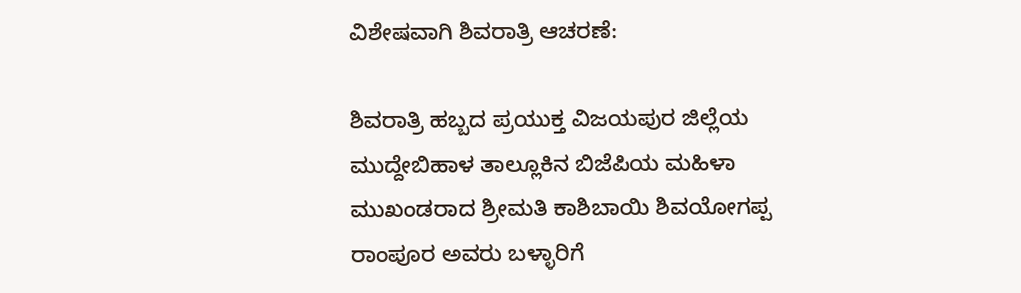ವಿಶೇಷವಾಗಿ ಶಿವರಾತ್ರಿ ಆಚರಣೆ:

ಶಿವರಾತ್ರಿ ಹಬ್ಬದ ಪ್ರಯುಕ್ತ ವಿಜಯಪುರ ಜಿಲ್ಲೆಯ ಮುದ್ದೇಬಿಹಾಳ ತಾಲ್ಲೂಕಿನ ಬಿಜೆಪಿಯ ಮಹಿಳಾ ಮುಖಂಡರಾದ ಶ್ರೀಮತಿ ಕಾಶಿಬಾಯಿ ಶಿವಯೋಗಪ್ಪ ರಾಂಪೂರ ಅವರು ಬಳ್ಳಾರಿಗೆ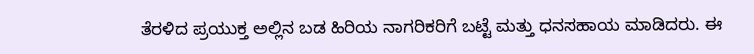ತೆರಳಿದ ಪ್ರಯುಕ್ತ ಅಲ್ಲಿನ ಬಡ ಹಿರಿಯ ನಾಗರಿಕರಿಗೆ ಬಟ್ಟೆ ಮತ್ತು ಧನಸಹಾಯ ಮಾಡಿದರು. ಈ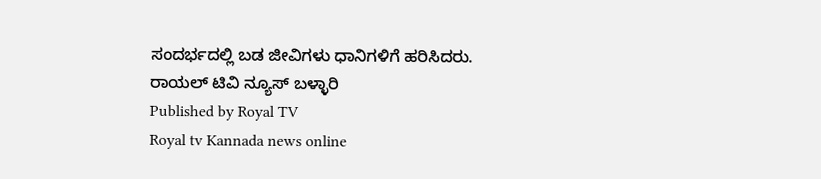ಸಂದರ್ಭದಲ್ಲಿ ಬಡ ಜೀವಿಗಳು ಧಾನಿಗಳಿಗೆ ಹರಿಸಿದರು.
ರಾಯಲ್ ಟಿವಿ ನ್ಯೂಸ್ ಬಳ್ಳಾರಿ
Published by Royal TV
Royal tv Kannada news online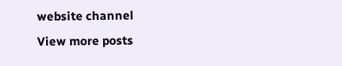website channel
View more posts